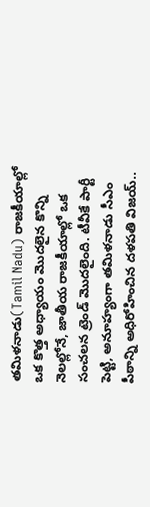తమిళనాడు(Tamil Nadu) రాజకీయాల్లో ఒక కొత్త అధ్యాయం మొదలైన కొన్ని నెలల్లోనే, జాతీయ రాజకీయాల్లో ఒక సంచలన ట్రెండ్ మొదలైంది. టీవీకే పార్టీ పెట్టి, అనూహ్యంగా తమిళనాడు సీఎం పీఠాన్ని అధిరోహించిన దళపతి విజయ్..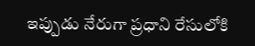ఇప్పుడు నేరుగా ప్రధాని రేసులోకి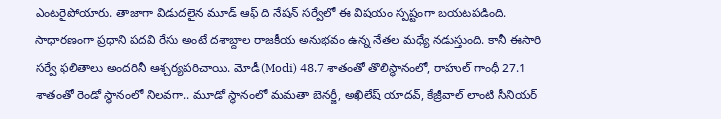ఎంటరైపోయారు. తాజాగా విడుదలైన మూడ్ ఆఫ్ ది నేషన్ సర్వేలో ఈ విషయం స్పష్టంగా బయటపడింది.
సాధారణంగా ప్రధాని పదవి రేసు అంటే దశాబ్దాల రాజకీయ అనుభవం ఉన్న నేతల మధ్యే నడుస్తుంది. కానీ ఈసారి సర్వే ఫలితాలు అందరినీ ఆశ్చర్యపరిచాయి. మోడీ(Modi) 48.7 శాతంతో తొలిస్థానంలో, రాహుల్ గాంధీ 27.1 శాతంతో రెండో స్థానంలో నిలవగా.. మూడో స్థానంలో మమతా బెనర్జీ, అఖిలేష్ యాదవ్, కేజ్రీవాల్ లాంటి సీనియర్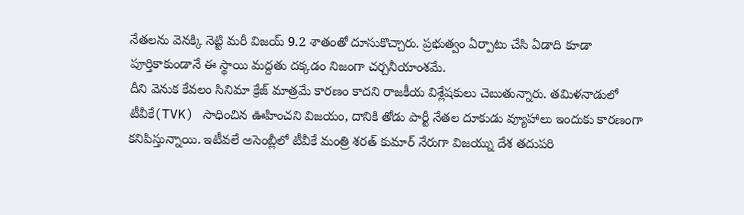నేతలను వెనక్కి నెట్టి మరీ విజయ్ 9.2 శాతంతో దూసుకొచ్చారు. ప్రభుత్వం ఏర్పాటు చేసి ఏడాది కూడా పూర్తికాకుండానే ఈ స్థాయి మద్దతు దక్కడం నిజంగా చర్చనీయాంశమే.
దీని వెనుక కేవలం సినిమా క్రేజ్ మాత్రమే కారణం కాదని రాజకీయ విశ్లేషకులు చెబుతున్నారు. తమిళనాడులో టీవీకే(TVK) సాధించిన ఊహించని విజయం, దానికి తోడు పార్టీ నేతల దూకుడు వ్యూహాలు ఇందుకు కారణంగా కనిపిస్తున్నాయి. ఇటీవలే అసెంబ్లీలో టీవీకే మంత్రి శరత్ కుమార్ నేరుగా విజయ్ను దేశ తదుపరి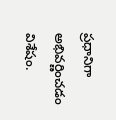ప్రధానిగా అభివర్ణించడం విశేషం.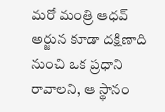మరో మంత్రి ఆధవ్ అర్జున కూడా దక్షిణాది నుంచి ఒక ప్రధాని రావాలని, ఆ స్థానం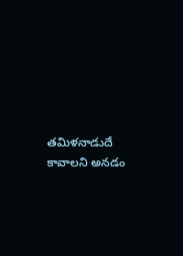తమిళనాడుదే కావాలని అనడం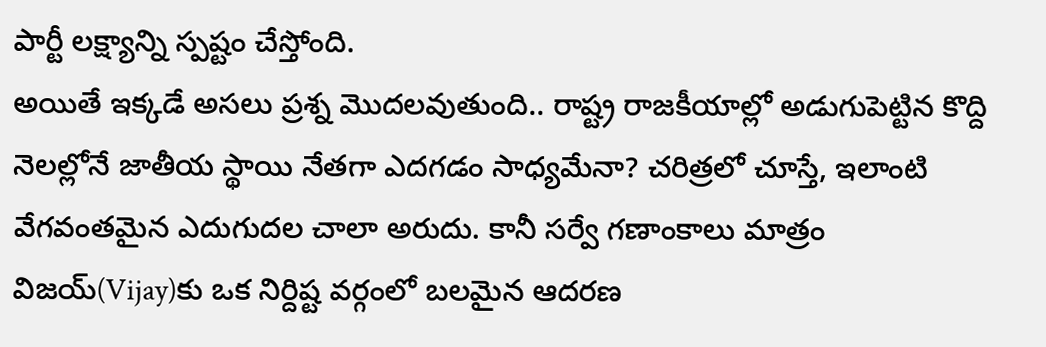పార్టీ లక్ష్యాన్ని స్పష్టం చేస్తోంది.
అయితే ఇక్కడే అసలు ప్రశ్న మొదలవుతుంది.. రాష్ట్ర రాజకీయాల్లో అడుగుపెట్టిన కొద్ది నెలల్లోనే జాతీయ స్థాయి నేతగా ఎదగడం సాధ్యమేనా? చరిత్రలో చూస్తే, ఇలాంటి వేగవంతమైన ఎదుగుదల చాలా అరుదు. కానీ సర్వే గణాంకాలు మాత్రం విజయ్(Vijay)కు ఒక నిర్దిష్ట వర్గంలో బలమైన ఆదరణ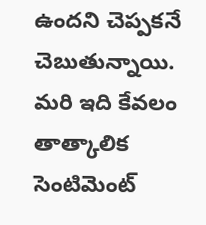ఉందని చెప్పకనే చెబుతున్నాయి. మరి ఇది కేవలం తాత్కాలిక సెంటిమెంట్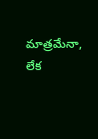మాత్రమేనా, లేక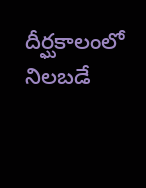దీర్ఘకాలంలో నిలబడే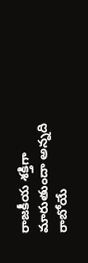రాజకీయ శక్తిగా మారుతుందా అన్నది రాబోయే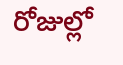రోజుల్లో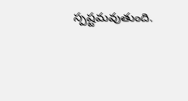స్పష్టమవుతుంది.